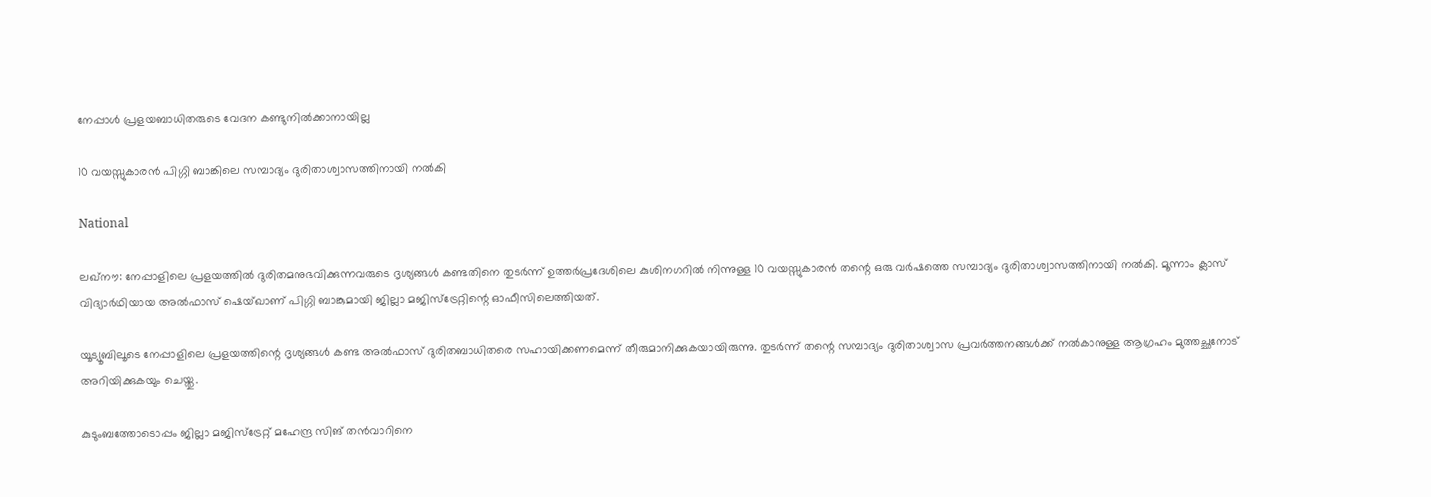നേപ്പാൾ പ്രളയബാധിതരുടെ വേദന കണ്ടുനിൽക്കാനായില്ല

10 വയസ്സുകാരൻ പിഗ്ഗി ബാങ്കിലെ സമ്പാദ്യം ദുരിതാശ്വാസത്തിനായി നൽകി

National

ലഖ്‌നൗ: നേപ്പാളിലെ പ്രളയത്തിൽ ദുരിതമനുഭവിക്കുന്നവരുടെ ദൃശ്യങ്ങൾ കണ്ടതിനെ തുടർന്ന് ഉത്തർപ്രദേശിലെ കുശിനഗറിൽ നിന്നുള്ള 10 വയസ്സുകാരൻ തന്റെ ഒരു വർഷത്തെ സമ്പാദ്യം ദുരിതാശ്വാസത്തിനായി നൽകി. മൂന്നാം ക്ലാസ് വിദ്യാർഥിയായ അൽഫാസ് ഷെയ്ഖാണ് പിഗ്ഗി ബാങ്കുമായി ജില്ലാ മജിസ്ട്രേറ്റിന്റെ ഓഫീസിലെത്തിയത്.

യൂട്യൂബിലൂടെ നേപ്പാളിലെ പ്രളയത്തിന്റെ ദൃശ്യങ്ങൾ കണ്ട അൽഫാസ് ദുരിതബാധിതരെ സഹായിക്കണമെന്ന് തീരുമാനിക്കുകയായിരുന്നു. തുടർന്ന് തന്റെ സമ്പാദ്യം ദുരിതാശ്വാസ പ്രവർത്തനങ്ങൾക്ക് നൽകാനുള്ള ആഗ്രഹം മുത്തച്ഛനോട് അറിയിക്കുകയും ചെയ്തു.

കുടുംബത്തോടൊപ്പം ജില്ലാ മജിസ്ട്രേറ്റ് മഹേന്ദ്ര സിങ് തൻവാറിനെ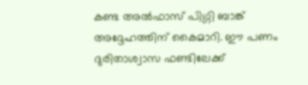കണ്ട അൽഫാസ് പിഗ്ഗി ബാങ്ക് അദ്ദേഹത്തിന് കൈമാറി. ഈ പണം ദുരിതാശ്വാസ ഫണ്ടിലേക്ക്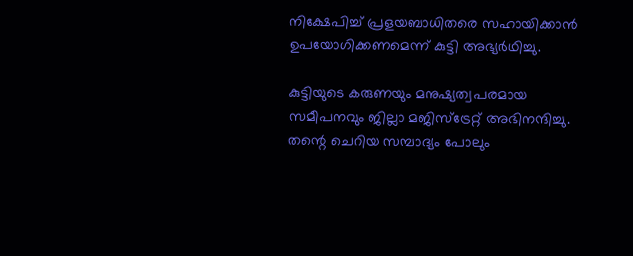നിക്ഷേപിച്ച് പ്രളയബാധിതരെ സഹായിക്കാൻ ഉപയോഗിക്കണമെന്ന് കുട്ടി അഭ്യർഥിച്ചു.

കുട്ടിയുടെ കരുണയും മനുഷ്യത്വപരമായ സമീപനവും ജില്ലാ മജിസ്ട്രേറ്റ് അഭിനന്ദിച്ചു. തന്റെ ചെറിയ സമ്പാദ്യം പോലും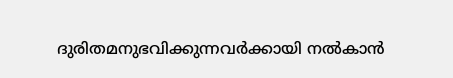ദുരിതമനുഭവിക്കുന്നവർക്കായി നൽകാൻ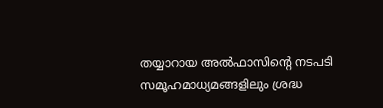തയ്യാറായ അൽഫാസിന്റെ നടപടി സമൂഹമാധ്യമങ്ങളിലും ശ്രദ്ധ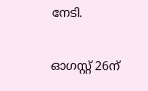നേടി.

ഓഗസ്റ്റ് 26ന്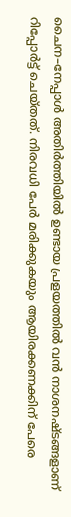ചൈന–നേപ്പാൾ അതിർത്തിയിൽ ഉണ്ടായ പ്രളയത്തിൽ വൻ നാശനഷ്ടങ്ങളാണ് റിപ്പോർട്ട് ചെയ്തത്. നിരവധി പേർ മരിക്കുകയും ആയിരക്കണക്കിന് പേരെ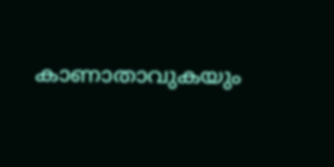കാണാതാവുകയും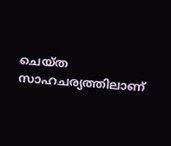ചെയ്ത സാഹചര്യത്തിലാണ്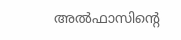അൽഫാസിന്റെ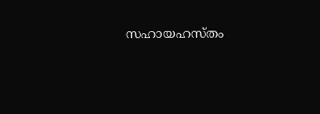സഹായഹസ്തം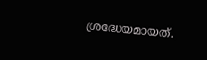ശ്രദ്ധേയമായത്.